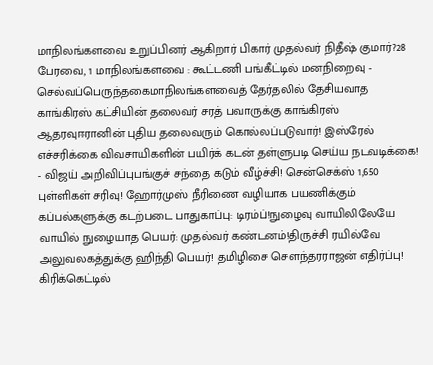மாநிலங்களவை உறுப்பினர் ஆகிறார் பிகார் முதல்வர் நிதீஷ் குமார்?28 பேரவை, 1 மாநிலங்களவை : கூட்டணி பங்கீட்டில் மனநிறைவு - செல்வப்பெருந்தகைமாநிலங்களவைத் தேர்தலில் தேசியவாத காங்கிரஸ் கட்சியின் தலைவர் சரத் பவாருக்கு காங்கிரஸ் ஆதரவுஈரானின் புதிய தலைவரும் கொல்லப்படுவார்! இஸ்ரேல் எச்சரிக்கை விவசாயிகளின் பயிர்க் கடன் தள்ளுபடி செய்ய நடவடிக்கை! - விஜய் அறிவிப்புபங்குச் சந்தை கடும் வீழ்ச்சி! சென்செக்ஸ் 1,650 புள்ளிகள் சரிவு! ஹோர்முஸ் நீரிணை வழியாக பயணிக்கும் கப்பல்களுக்கு கடற்படை பாதுகாப்பு: டிரம்ப்!நுழைவு வாயிலிலேயே வாயில் நுழையாத பெயர்: முதல்வர் கண்டனம்!திருச்சி ரயில்வே அலுவலகத்துக்கு ஹிந்தி பெயர்! தமிழிசை செளந்தரராஜன் எதிர்ப்பு! கிரிக்கெட்டில்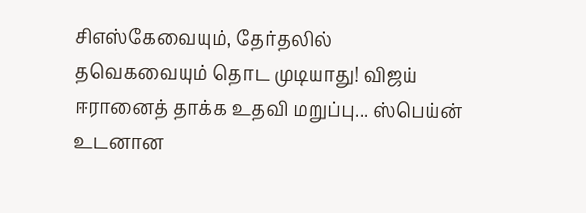சிஎஸ்கேவையும், தேர்தலில் தவெகவையும் தொட முடியாது! விஜய் ஈரானைத் தாக்க உதவி மறுப்பு... ஸ்பெய்ன் உடனான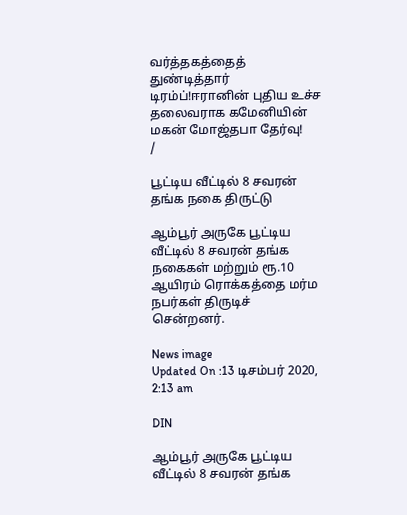வர்த்தகத்தைத் துண்டித்தார் டிரம்ப்!ஈரானின் புதிய உச்ச தலைவராக கமேனியின் மகன் மோஜ்தபா தேர்வு!
/

பூட்டிய வீட்டில் 8 சவரன் தங்க நகை திருட்டு

ஆம்பூர் அருகே பூட்டிய வீட்டில் 8 சவரன் தங்க நகைகள் மற்றும் ரூ.10 ஆயிரம் ரொக்கத்தை மர்ம நபர்கள் திருடிச் சென்றனர்.

News image
Updated On :13 டிசம்பர் 2020, 2:13 am

DIN

ஆம்பூர் அருகே பூட்டிய வீட்டில் 8 சவரன் தங்க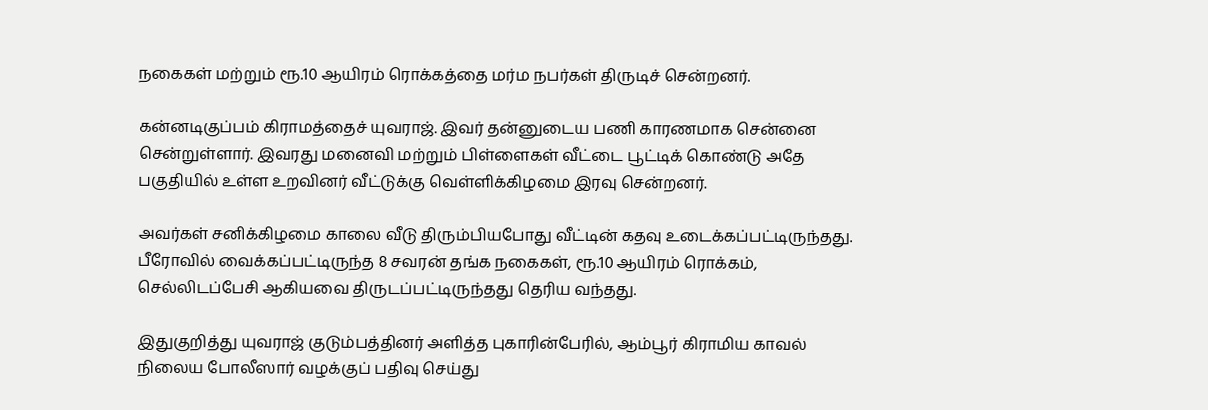நகைகள் மற்றும் ரூ.10 ஆயிரம் ரொக்கத்தை மர்ம நபர்கள் திருடிச் சென்றனர்.

கன்னடிகுப்பம் கிராமத்தைச் யுவராஜ். இவர் தன்னுடைய பணி காரணமாக சென்னை சென்றுள்ளார். இவரது மனைவி மற்றும் பிள்ளைகள் வீட்டை பூட்டிக் கொண்டு அதே பகுதியில் உள்ள உறவினர் வீட்டுக்கு வெள்ளிக்கிழமை இரவு சென்றனர்.

அவர்கள் சனிக்கிழமை காலை வீடு திரும்பியபோது வீட்டின் கதவு உடைக்கப்பட்டிருந்தது. பீரோவில் வைக்கப்பட்டிருந்த 8 சவரன் தங்க நகைகள், ரூ.10 ஆயிரம் ரொக்கம், செல்லிடப்பேசி ஆகியவை திருடப்பட்டிருந்தது தெரிய வந்தது.

இதுகுறித்து யுவராஜ் குடும்பத்தினர் அளித்த புகாரின்பேரில், ஆம்பூர் கிராமிய காவல் நிலைய போலீஸார் வழக்குப் பதிவு செய்து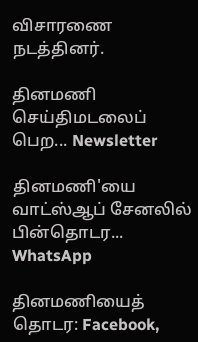விசாரணை நடத்தினர்.

தினமணி செய்திமடலைப் பெற... Newsletter

தினமணி'யை வாட்ஸ்ஆப் சேனலில் பின்தொடர... WhatsApp

தினமணியைத் தொடர: Facebook,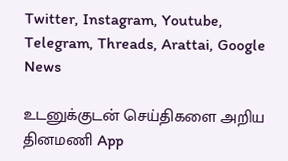Twitter, Instagram, Youtube, Telegram, Threads, Arattai, Google News

உடனுக்குடன் செய்திகளை அறிய தினமணி App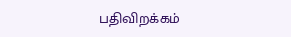பதிவிறக்கம்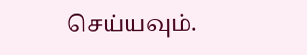செய்யவும்.